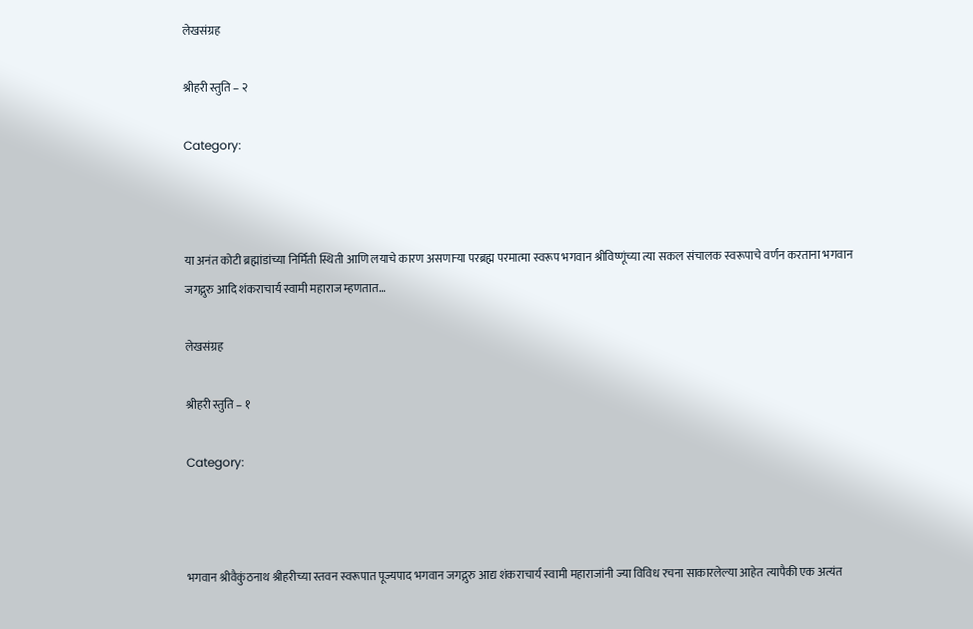लेखसंग्रह

श्रीहरी स्तुति – २

Category:



या अनंत कोटी ब्रह्मांडांच्या निर्मिती स्थिती आणि लयाचे कारण असणाऱ्या परब्रह्म परमात्मा स्वरूप भगवान श्रीविष्णूंच्या त्या सकल संचालक स्वरूपाचे वर्णन करताना भगवान जगद्गुरु आदि शंकराचार्य स्वामी महाराज म्हणतात…

लेखसंग्रह

श्रीहरी स्तुति – १

Category:



भगवान श्रीवैकुंठनाथ श्रीहरीच्या स्तवन स्वरूपात पूज्यपाद भगवान जगद्गुरु आद्य शंकराचार्य स्वामी महाराजांनी ज्या विविध रचना साकारलेल्या आहेत त्यापैकी एक अत्यंत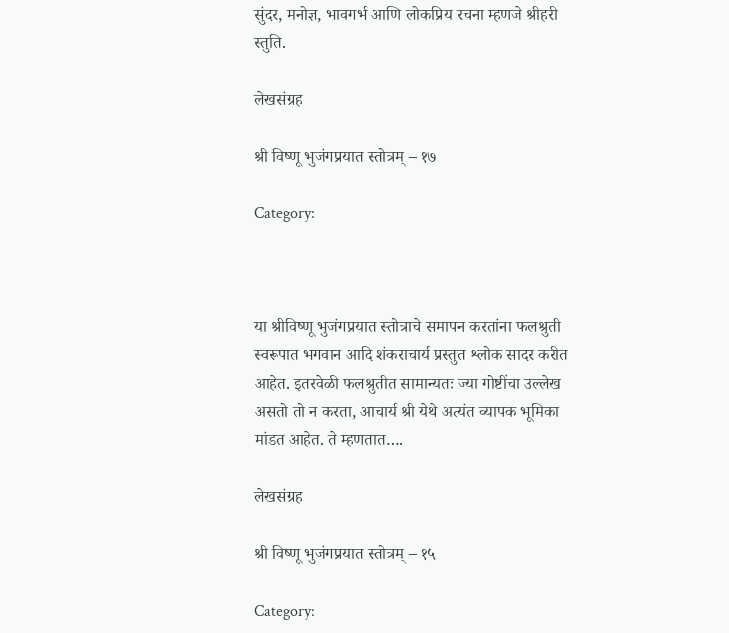सुंदर, मनोज्ञ, भावगर्भ आणि लोकप्रिय रचना म्हणजे श्रीहरी स्तुति.

लेखसंग्रह

श्री विष्णू भुजंगप्रयात स्तोत्रम् – १७

Category:



या श्रीविष्णू भुजंगप्रयात स्तोत्राचे समापन करतांना फलश्रुती स्वरूपात भगवान आदि शंकराचार्य प्रस्तुत श्लोक सादर करीत आहेत. इतरवेळी फलश्रुतीत सामान्यतः ज्या गोष्टींचा उल्लेख असतो तो न करता, आचार्य श्री येथे अत्यंत व्यापक भूमिका मांडत आहेत. ते म्हणतात….

लेखसंग्रह

श्री विष्णू भुजंगप्रयात स्तोत्रम् – १५

Category: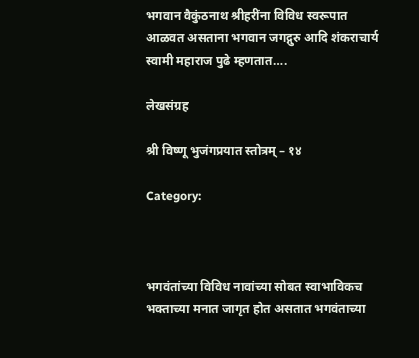भगवान वैकुंठनाथ श्रीहरींना विविध स्वरूपात आळवत असताना भगवान जगद्गुरु आदि शंकराचार्य स्वामी महाराज पुढे म्हणतात….

लेखसंग्रह

श्री विष्णू भुजंगप्रयात स्तोत्रम् – १४

Category:



भगवंतांच्या विविध नावांच्या सोबत स्वाभाविकच भक्ताच्या मनात जागृत होत असतात भगवंताच्या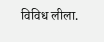विविध लीला.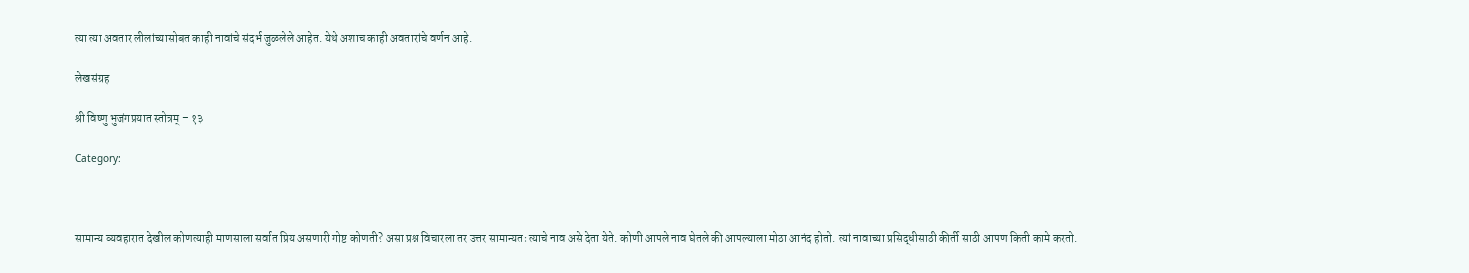त्या त्या अवतार लीलांच्यासोबत काही नावांचे संदर्भ जुळलेले आहेत. येथे अशाच काही अवतारांचे वर्णन आहे.

लेखसंग्रह

श्री विष्णु भुजंगप्रयात स्तोत्रम् – १३

Category:



सामान्य व्यवहारात देखील कोणत्याही माणसाला सर्वात प्रिय असणारी गोष्ट कोणती? असा प्रश्न विचारला तर उत्तर सामान्यतः त्याचे नाव असे देता येते. कोणी आपले नाव घेतले की आपल्याला मोठा आनंद होतो. त्यां नावाच्या प्रसिद्धीसाठी कीर्ती साठी आपण किती कामे करतो.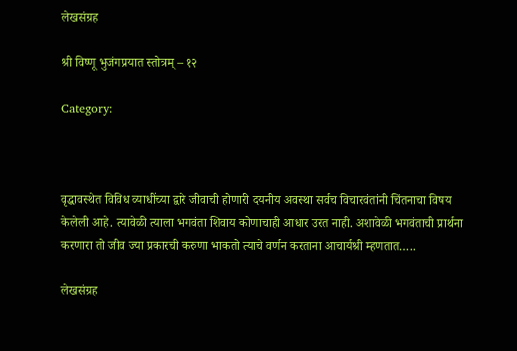लेखसंग्रह

श्री विष्णू भुजंगप्रयात स्तोत्रम् – १२

Category:



वृद्धावस्थेत विविध व्याधींच्या द्वारे जीवाची होणारी दयनीय अवस्था सर्वच विचारवंतांनी चिंतनाचा विषय केलेली आहे. त्यावेळी त्याला भगवंता शिवाय कोणाचाही आधार उरत नाही. अशावेळी भगवंताची प्रार्थना करणारा तो जीव ज्या प्रकारची करुणा भाकतो त्याचे वर्णन करताना आचार्यश्री म्हणतात…..

लेखसंग्रह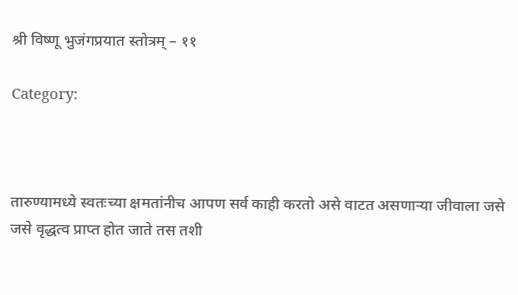श्री विष्णू भुजंगप्रयात स्तोत्रम् – ११

Category:



तारुण्यामध्ये स्वतःच्या क्षमतांनीच आपण सर्व काही करतो असे वाटत असणाऱ्या जीवाला जसे जसे वृद्धत्व प्राप्त होत जाते तस तशी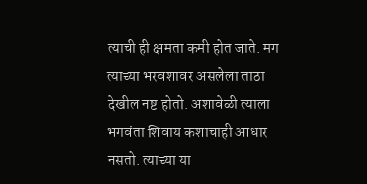त्याची ही क्षमता कमी होत जाते. मग त्याच्या भरवशावर असलेला ताठा देखील नष्ट होतो. अशावेळी त्याला भगवंता शिवाय कशाचाही आधार नसतो. त्याच्या या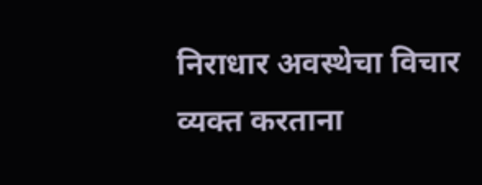निराधार अवस्थेचा विचार व्यक्त करताना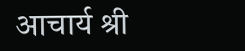आचार्य श्री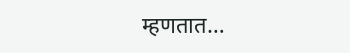म्हणतात…